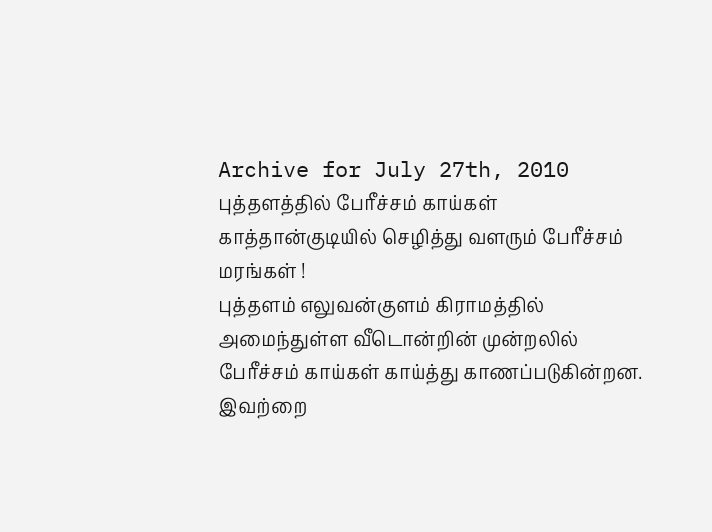Archive for July 27th, 2010
புத்தளத்தில் பேரீச்சம் காய்கள் காத்தான்குடியில் செழித்து வளரும் பேரீச்சம் மரங்கள் !
புத்தளம் எலுவன்குளம் கிராமத்தில் அமைந்துள்ள வீடொன்றின் முன்றலில் பேரீச்சம் காய்கள் காய்த்து காணப்படுகின்றன. இவற்றை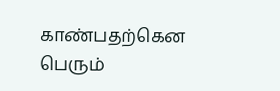காண்பதற்கென பெரும்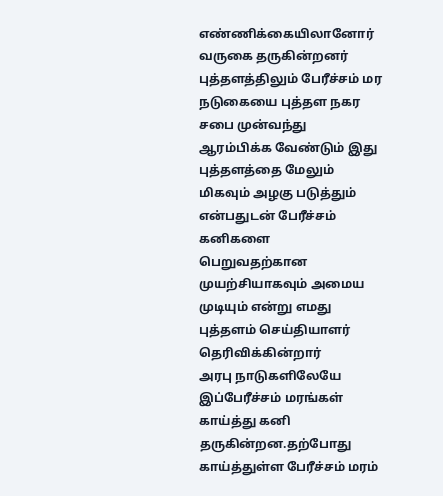எண்ணிக்கையிலானோர் வருகை தருகின்றனர் புத்தளத்திலும் பேரீச்சம் மர நடுகையை புத்தள நகர சபை முன்வந்து ஆரம்பிக்க வேண்டும் இது புத்தளத்தை மேலும் மிகவும் அழகு படுத்தும் என்பதுடன் பேரீச்சம் கனிகளை பெறுவதற்கான முயற்சியாகவும் அமைய முடியும் என்று எமது புத்தளம் செய்தியாளர் தெரிவிக்கின்றார்
அரபு நாடுகளிலேயே இப்பேரீச்சம் மரங்கள் காய்த்து கனி தருகின்றன.தற்போது காய்த்துள்ள பேரீச்சம் மரம்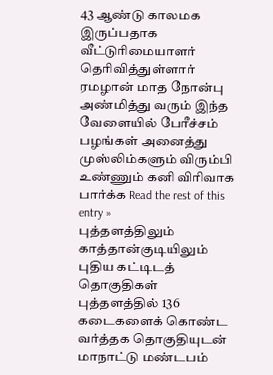43 ஆண்டு காலமக இருப்பதாக வீட்டுரிமையாளர் தெரிவித்துள்ளார் ரமழான் மாத நோன்பு அண்மித்து வரும் இந்த வேளையில் பேரீச்சம் பழங்கள் அனைத்து முஸ்லிம்களும் விரும்பி உண்ணும் கனி விரிவாக பார்க்க Read the rest of this entry »
புத்தளத்திலும் காத்தான்குடியிலும் புதிய கட்டிடத் தொகுதிகள்
புத்தளத்தில் 136 கடைகளைக் கொண்ட வர்த்தக தொகுதியுடன் மாநாட்டு மண்டபம்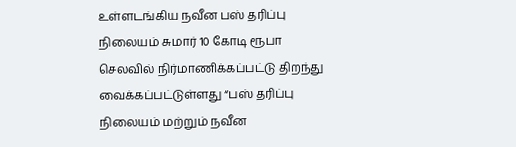உள்ளடங்கிய நவீன பஸ் தரிப்பு நிலையம் சுமார் 10 கோடி ரூபா செலவில் நிர்மாணிக்கப்பட்டு திறந்து வைக்கப்பட்டுள்ளது “பஸ் தரிப்பு நிலையம் மற்றும் நவீன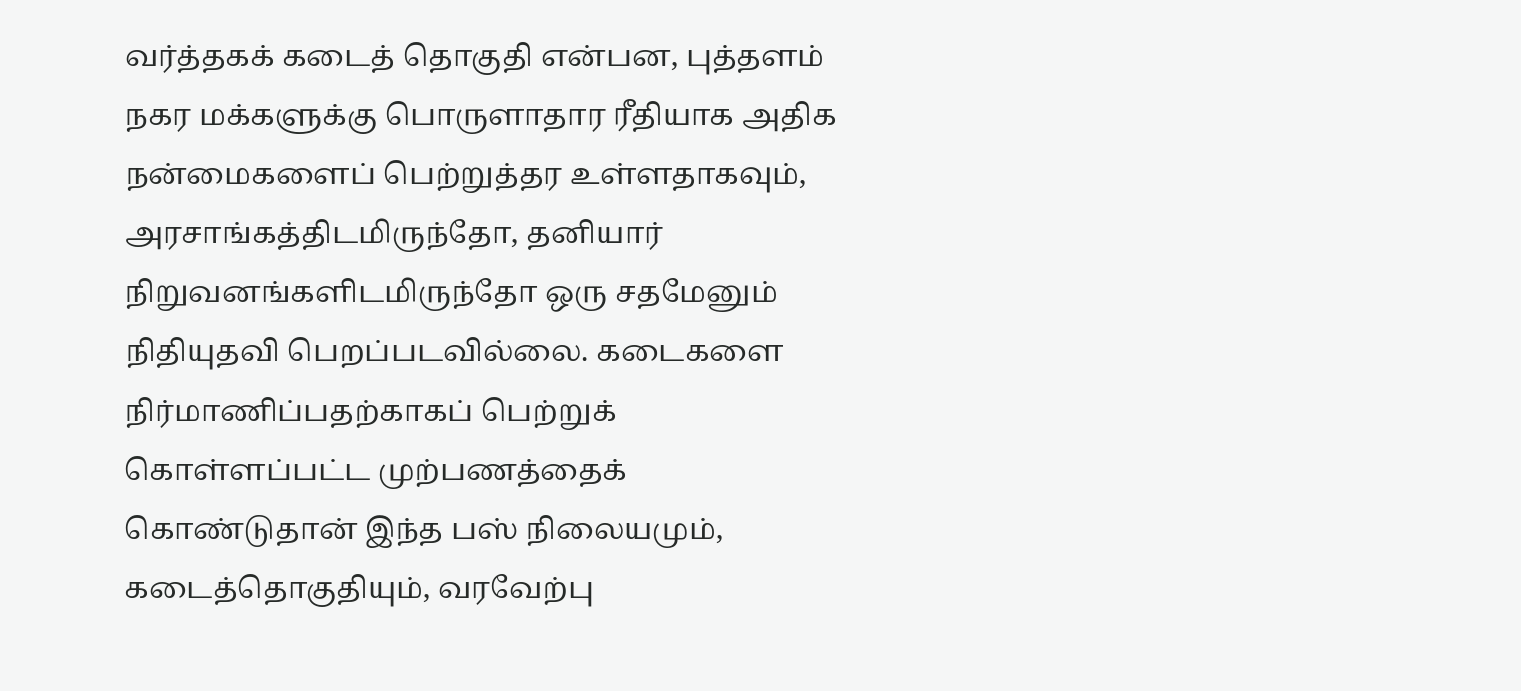வர்த்தகக் கடைத் தொகுதி என்பன, புத்தளம் நகர மக்களுக்கு பொருளாதார ரீதியாக அதிக நன்மைகளைப் பெற்றுத்தர உள்ளதாகவும், அரசாங்கத்திடமிருந்தோ, தனியார் நிறுவனங்களிடமிருந்தோ ஒரு சதமேனும் நிதியுதவி பெறப்படவில்லை. கடைகளை நிர்மாணிப்பதற்காகப் பெற்றுக் கொள்ளப்பட்ட முற்பணத்தைக் கொண்டுதான் இந்த பஸ் நிலையமும், கடைத்தொகுதியும், வரவேற்பு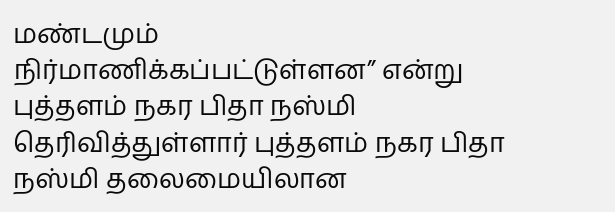மண்டமும் நிர்மாணிக்கப்பட்டுள்ளன” என்று புத்தளம் நகர பிதா நஸ்மி தெரிவித்துள்ளார் புத்தளம் நகர பிதா நஸ்மி தலைமையிலான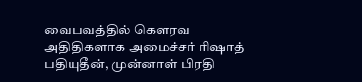வைபவத்தில் கௌரவ அதிதிகளாக அமைச்சர் ரிஷாத் பதியுதீன், முன்னாள் பிரதி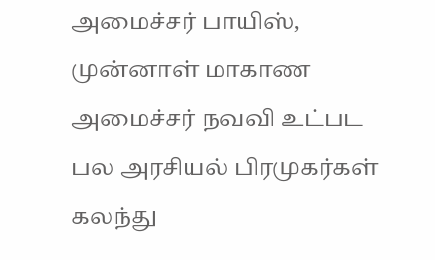அமைச்சர் பாயிஸ், முன்னாள் மாகாண அமைச்சர் நவவி உட்பட பல அரசியல் பிரமுகர்கள் கலந்து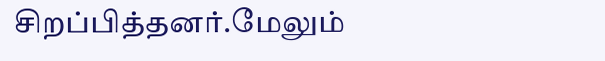சிறப்பித்தனர்.மேலும்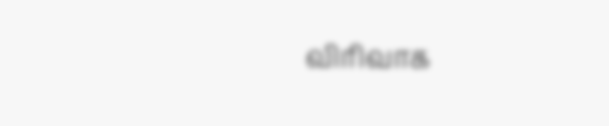விரிவாக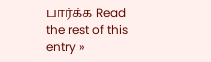பார்க்க Read the rest of this entry »